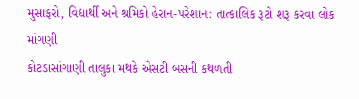મુસાફરો, વિદ્યાર્થી અને શ્રમિકો હેરાન-પરેશાન: તાત્કાલિક રૂટો શરૂ કરવા લોક માંગણી
કોટડાસાંગાણી તાલુકા મથકે એસટી બસની કથળતી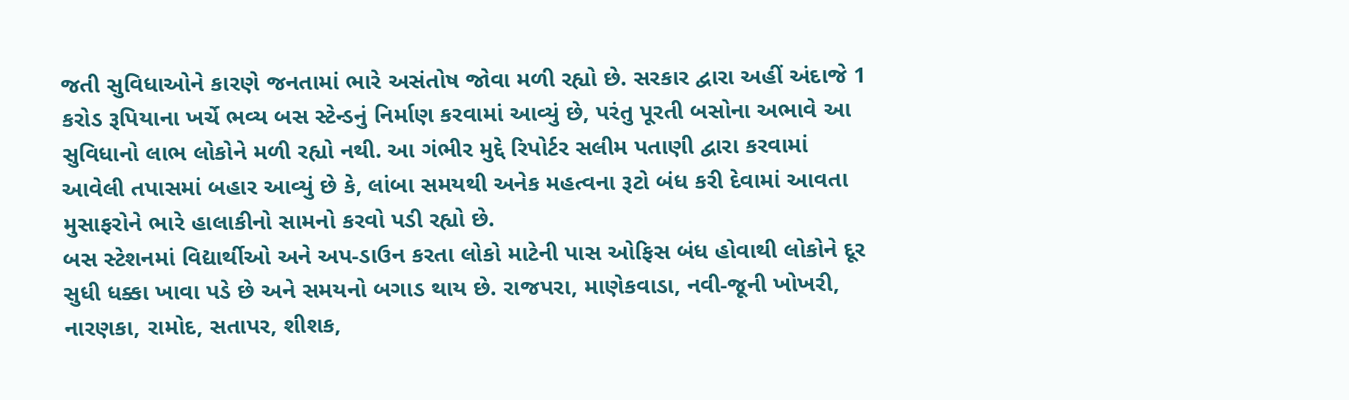જતી સુવિધાઓને કારણે જનતામાં ભારે અસંતોષ જોવા મળી રહ્યો છે. સરકાર દ્વારા અહીં અંદાજે 1 કરોડ રૂપિયાના ખર્ચે ભવ્ય બસ સ્ટેન્ડનું નિર્માણ કરવામાં આવ્યું છે, પરંતુ પૂરતી બસોના અભાવે આ સુવિધાનો લાભ લોકોને મળી રહ્યો નથી. આ ગંભીર મુદ્દે રિપોર્ટર સલીમ પતાણી દ્વારા કરવામાં આવેલી તપાસમાં બહાર આવ્યું છે કે, લાંબા સમયથી અનેક મહત્વના રૂટો બંધ કરી દેવામાં આવતા મુસાફરોને ભારે હાલાકીનો સામનો કરવો પડી રહ્યો છે.
બસ સ્ટેશનમાં વિદ્યાર્થીઓ અને અપ-ડાઉન કરતા લોકો માટેની પાસ ઓફિસ બંધ હોવાથી લોકોને દૂર સુધી ધક્કા ખાવા પડે છે અને સમયનો બગાડ થાય છે. રાજપરા, માણેકવાડા, નવી-જૂની ખોખરી, નારણકા, રામોદ, સતાપર, શીશક,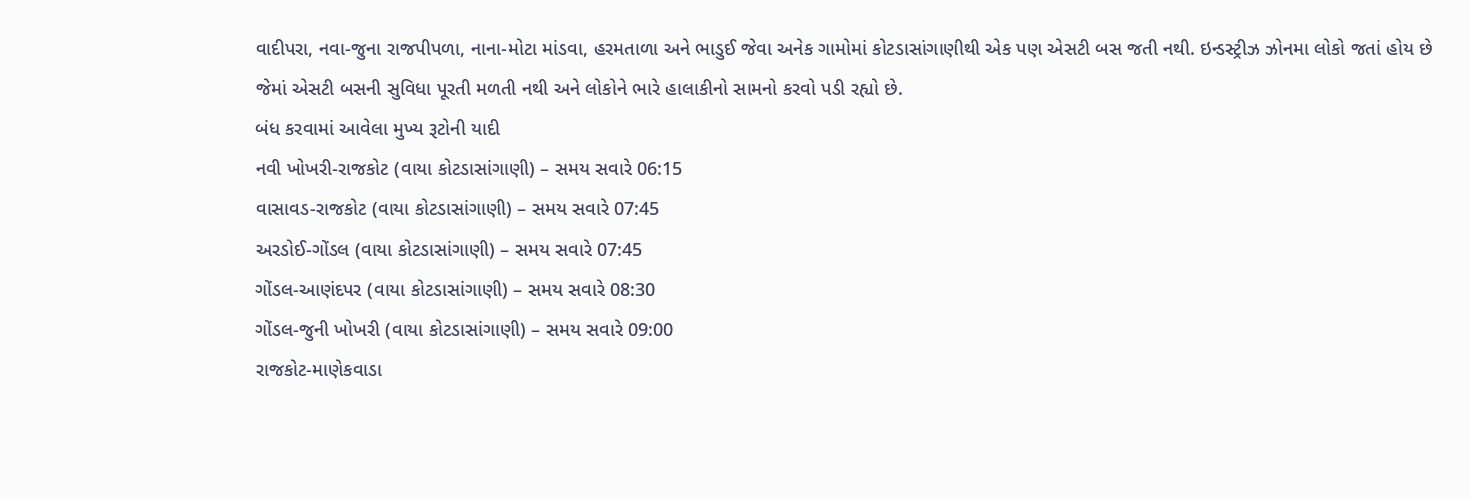વાદીપરા, નવા-જુના રાજપીપળા, નાના-મોટા માંડવા, હરમતાળા અને ભાડુઈ જેવા અનેક ગામોમાં કોટડાસાંગાણીથી એક પણ એસટી બસ જતી નથી. ઇન્ડસ્ટ્રીઝ ઝોનમા લોકો જતાં હોય છે જેમાં એસટી બસની સુવિધા પૂરતી મળતી નથી અને લોકોને ભારે હાલાકીનો સામનો કરવો પડી રહ્યો છે.
બંધ કરવામાં આવેલા મુખ્ય રૂટોની યાદી
નવી ખોખરી-રાજકોટ (વાયા કોટડાસાંગાણી) – સમય સવારે 06:15
વાસાવડ-રાજકોટ (વાયા કોટડાસાંગાણી) – સમય સવારે 07:45
અરડોઈ-ગોંડલ (વાયા કોટડાસાંગાણી) – સમય સવારે 07:45
ગોંડલ-આણંદપર (વાયા કોટડાસાંગાણી) – સમય સવારે 08:30
ગોંડલ-જુની ખોખરી (વાયા કોટડાસાંગાણી) – સમય સવારે 09:00
રાજકોટ-માણેકવાડા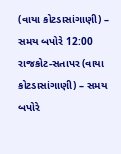(વાયા કોટડાસાંગાણી) – સમય બપોરે 12:00
રાજકોટ-સતાપર (વાયા કોટડાસાંગાણી) – સમય બપોરે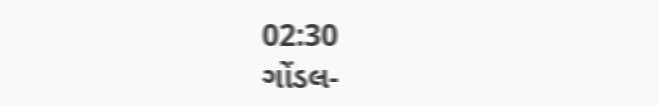02:30
ગોંડલ-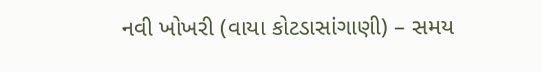નવી ખોખરી (વાયા કોટડાસાંગાણી) – સમય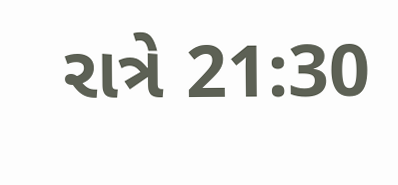રાત્રે 21:30